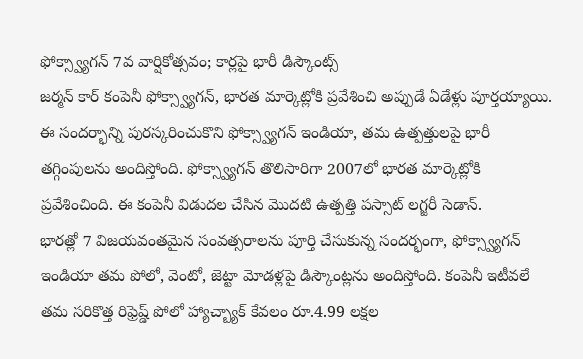ఫోక్స్వ్యాగన్ 7వ వార్షికోత్సవం; కార్లపై భారీ డిస్కౌంట్స్
జర్మన్ కార్ కంపెనీ ఫోక్స్వ్యాగన్, భారత మార్కెట్లోకి ప్రవేశించి అప్పుడే ఏడేళ్లు పూర్తయ్యాయి. ఈ సందర్భాన్ని పురస్కరించుకొని ఫోక్స్వ్యాగన్ ఇండియా, తమ ఉత్పత్తులపై భారీ తగ్గింపులను అందిస్తోంది. ఫోక్స్వ్యాగన్ తొలిసారిగా 2007లో భారత మార్కెట్లోకి ప్రవేశించింది. ఈ కంపెనీ విడుదల చేసిన మొదటి ఉత్పత్తి పస్సాట్ లగ్జరీ సెడాన్.
భారత్లో 7 విజయవంతమైన సంవత్సరాలను పూర్తి చేసుకున్న సందర్భంగా, ఫోక్స్వ్యాగన్ ఇండియా తమ పోలో, వెంటో, జెట్టా మోడళ్లపై డిస్కౌంట్లను అందిస్తోంది. కంపెనీ ఇటీవలే తమ సరికొత్త రిఫ్రెష్డ్ పోలో హ్యాచ్బ్యాక్ కేవలం రూ.4.99 లక్షల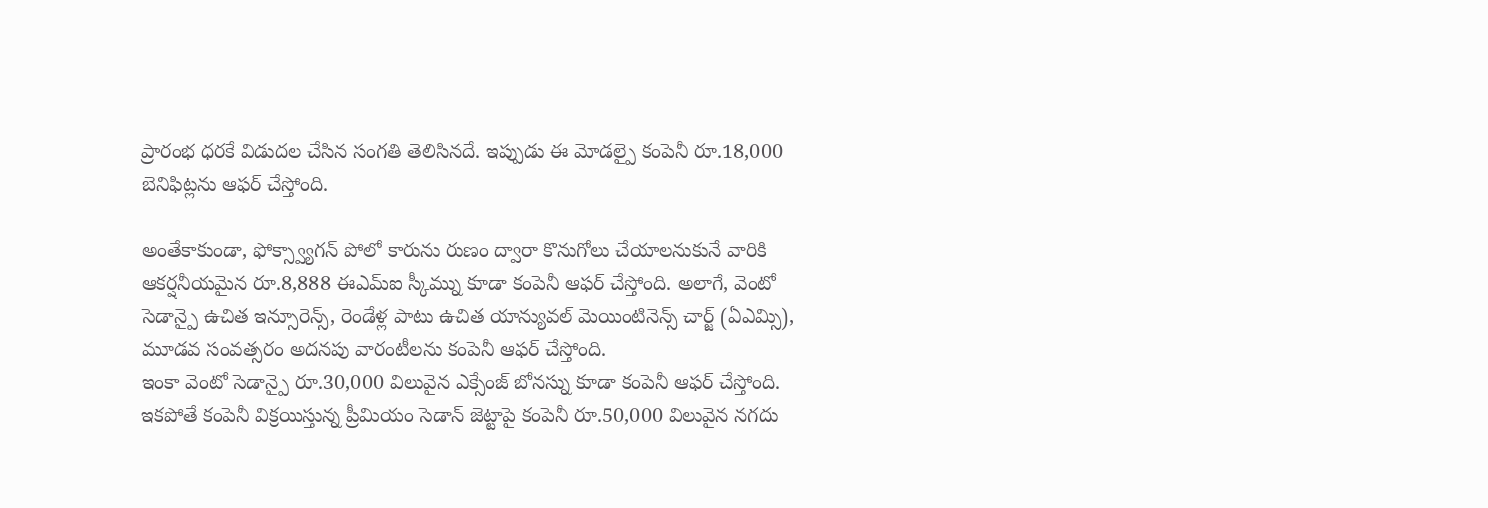ప్రారంభ ధరకే విడుదల చేసిన సంగతి తెలిసినదే. ఇప్పుడు ఈ మోడల్పై కంపెనీ రూ.18,000 బెనిఫిట్లను ఆఫర్ చేస్తోంది.

అంతేకాకుండా, ఫోక్స్వ్యాగన్ పోలో కారును రుణం ద్వారా కొనుగోలు చేయాలనుకునే వారికి ఆకర్షనీయమైన రూ.8,888 ఈఎమ్ఐ స్కీమ్ను కూడా కంపెనీ ఆఫర్ చేస్తోంది. అలాగే, వెంటో సెడాన్పై ఉచిత ఇన్సూరెన్స్, రెండేళ్ల పాటు ఉచిత యాన్యువల్ మెయింటినెన్స్ చార్జ్ (ఏఎమ్సి), మూడవ సంవత్సరం అదనపు వారంటీలను కంపెనీ ఆఫర్ చేస్తోంది.
ఇంకా వెంటో సెడాన్పై రూ.30,000 విలువైన ఎక్సేంజ్ బోనస్ను కూడా కంపెనీ ఆఫర్ చేస్తోంది. ఇకపోతే కంపెనీ విక్రయిస్తున్న ప్రీమియం సెడాన్ జెట్టాపై కంపెనీ రూ.50,000 విలువైన నగదు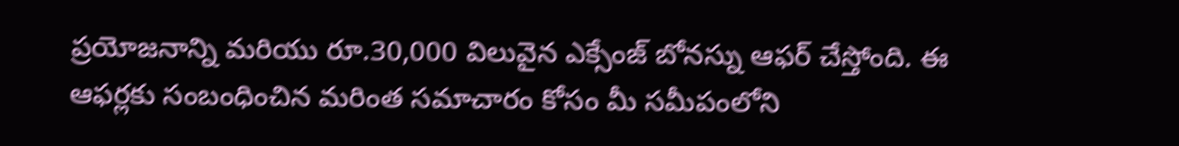ప్రయోజనాన్ని మరియు రూ.30,000 విలువైన ఎక్సేంజ్ బోనస్ను ఆఫర్ చేస్తోంది. ఈ ఆఫర్లకు సంబంధించిన మరింత సమాచారం కోసం మీ సమీపంలోని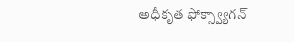అధీకృత ఫోక్స్వ్యాగన్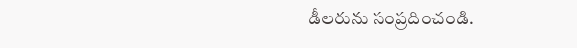డీలరును సంప్రదించండి.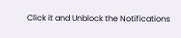Click it and Unblock the Notifications